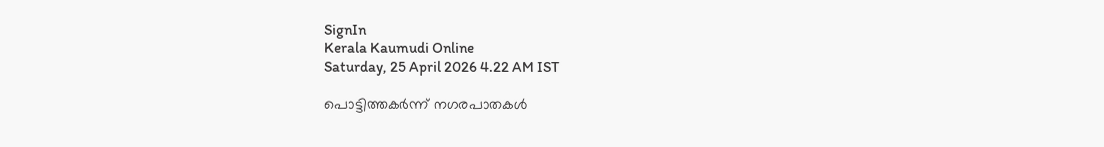SignIn
Kerala Kaumudi Online
Saturday, 25 April 2026 4.22 AM IST

പൊട്ടിത്തകർന്ന് നഗരപാതകൾ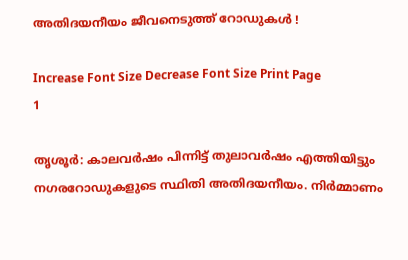അതിദയനീയം ജീവനെടുത്ത് റോഡുകൾ !

Increase Font Size Decrease Font Size Print Page
1

തൃശൂർ: കാലവർഷം പിന്നിട്ട് തുലാവർഷം എത്തിയിട്ടും നഗരറോഡുകളുടെ സ്ഥിതി അതിദയനീയം. നിർമ്മാണം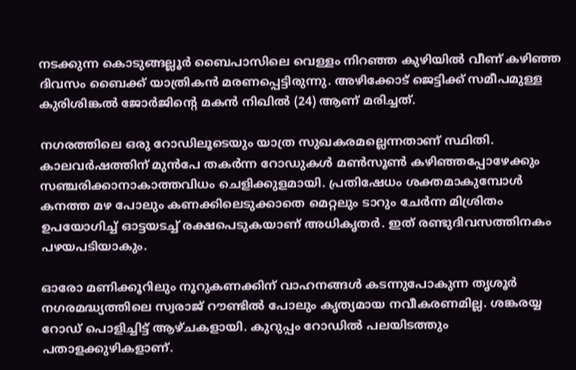നടക്കുന്ന കൊടുങ്ങല്ലൂർ ബൈപാസിലെ വെള്ളം നിറഞ്ഞ കുഴിയിൽ വീണ് കഴിഞ്ഞ ദിവസം ബൈക്ക് യാത്രികൻ മരണപ്പെട്ടിരുന്നു. അഴിക്കോട് ജെട്ടിക്ക് സമീപമുള്ള കുരിശിങ്കൽ ജോർജിന്റെ മകൻ നിഖിൽ (24) ആണ് മരിച്ചത്.

നഗരത്തിലെ ഒരു റോഡിലൂടെയും യാത്ര സുഖകരമല്ലെന്നതാണ് സ്ഥിതി. കാലവർഷത്തിന് മുൻപേ തകർന്ന റോഡുകൾ മൺസൂൺ കഴിഞ്ഞപ്പോഴേക്കും സഞ്ചരിക്കാനാകാത്തവിധം ചെളിക്കുളമായി. പ്രതിഷേധം ശക്തമാകുമ്പോൾ കനത്ത മഴ പോലും കണക്കിലെടുക്കാതെ മെറ്റലും ടാറും ചേർന്ന മിശ്രിതം ഉപയോഗിച്ച് ഓട്ടയടച്ച് രക്ഷപെടുകയാണ് അധികൃതർ. ഇത് രണ്ടുദിവസത്തിനകം പഴയപടിയാകും.

ഓരോ മണിക്കൂറിലും നൂറുകണക്കിന് വാഹനങ്ങൾ കടന്നുപോകുന്ന തൃശൂർ നഗരമദ്ധ്യത്തിലെ സ്വരാജ് റൗണ്ടിൽ പോലും കൃത്യമായ നവീകരണമില്ല. ശങ്കരയ്യ റോഡ് പൊളിച്ചിട്ട് ആഴ്ചകളായി. കുറുപ്പം റോഡിൽ പലയിടത്തും പതാളക്കുഴികളാണ്.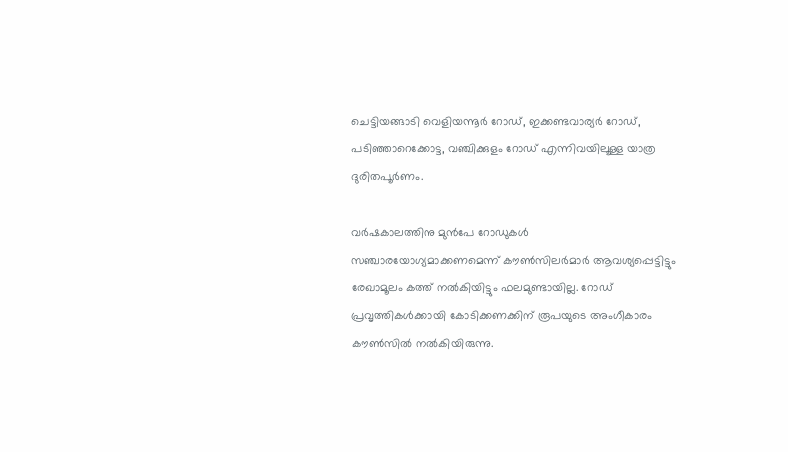ചെട്ടിയങ്ങാടി വെളിയന്നൂർ റോഡ്, ഇക്കണ്ടവാര്യർ റോഡ്, പടിഞ്ഞാറെക്കോട്ട, വഞ്ചിക്കുളം റോഡ് എന്നിവയിലൂള്ള യാത്ര ദുരിതപൂർണം.

വർഷകാലത്തിനു മുൻപേ റോഡുകൾ സഞ്ചാരയോഗ്യമാക്കണമെന്ന് കൗൺസിലർമാർ ആവശ്യപ്പെട്ടിട്ടും രേഖാമൂലം കത്ത് നൽകിയിട്ടും ഫലമുണ്ടായില്ല. റോഡ് പ്രവൃത്തികൾക്കായി കോടിക്കണക്കിന് രൂപയുടെ അംഗീകാരം കൗൺസിൽ നൽകിയിരുന്നു.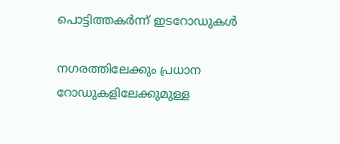പൊട്ടിത്തകർന്ന് ഇടറോഡുകൾ

നഗരത്തിലേക്കും പ്രധാന റോഡുകളിലേക്കുമുള്ള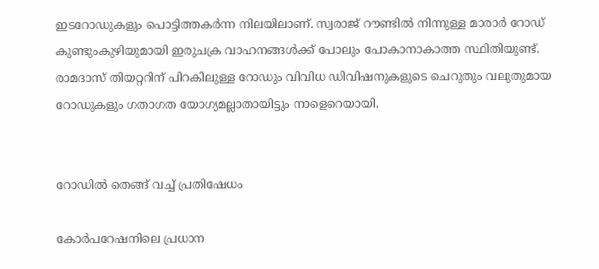ഇടറോഡുകളും പൊട്ടിത്തകർന്ന നിലയിലാണ്. സ്വരാജ് റൗണ്ടിൽ നിന്നുള്ള മാരാർ റോഡ് കുണ്ടുംകുഴിയുമായി ഇരുചക്ര വാഹനങ്ങൾക്ക് പോലും പോകാനാകാത്ത സ്ഥിതിയുണ്ട്. രാമദാസ് തിയറ്ററിന് പിറകിലുള്ള റോഡും വിവിധ ഡിവിഷനുകളുടെ ചെറുതും വലുതുമായ റോഡുകളും ഗതാഗത യോഗ്യമല്ലാതായിട്ടും നാളെറെയായി.


റോഡിൽ തെങ്ങ് വച്ച് പ്രതിഷേധം

കോർപറേഷനിലെ പ്രധാന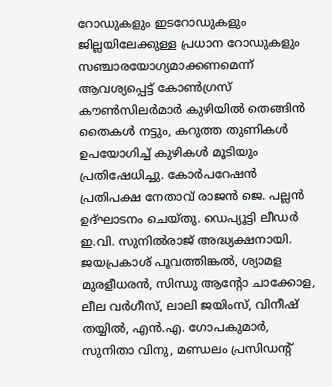റോഡുകളും ഇടറോഡുകളും ജില്ലയിലേക്കുള്ള പ്രധാന റോഡുകളും സഞ്ചാരയോഗ്യമാക്കണമെന്ന് ആവശ്യപ്പെട്ട് കോൺഗ്രസ് കൗൺസിലർമാർ കുഴിയിൽ തെങ്ങിൻ തൈകൾ നട്ടും, കറുത്ത തുണികൾ ഉപയോഗിച്ച് കുഴികൾ മൂടിയും പ്രതിഷേധിച്ചു. കോർപറേഷൻ പ്രതിപക്ഷ നേതാവ് രാജൻ ജെ. പല്ലൻ ഉദ്ഘാടനം ചെയ്തു. ഡെപ്യൂട്ടി ലീഡർ ഇ.വി. സുനിൽരാജ് അദ്ധ്യക്ഷനായി. ജയപ്രകാശ് പൂവത്തിങ്കൽ, ശ്യാമള മുരളീധരൻ, സിന്ധു ആന്റോ ചാക്കോള, ലീല വർഗീസ്, ലാലി ജയിംസ്, വിനീഷ് തയ്യിൽ, എൻ.എ. ഗോപകുമാർ, സുനിതാ വിനു, മണ്ഡലം പ്രസിഡന്റ്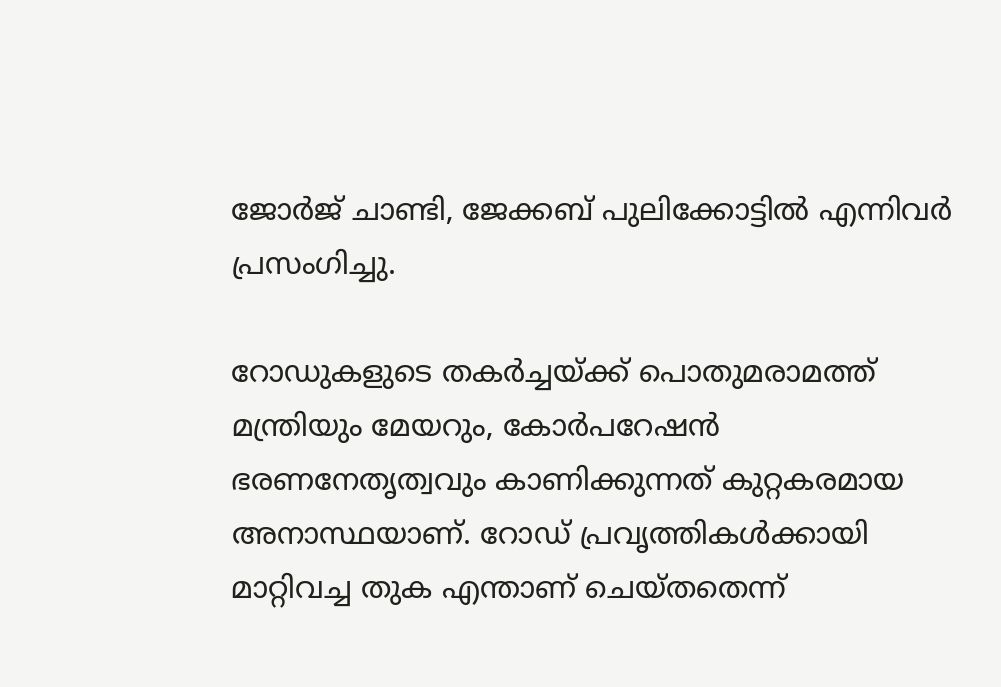ജോർജ് ചാണ്ടി, ജേക്കബ് പുലിക്കോട്ടിൽ എന്നിവർ പ്രസംഗിച്ചു.

റോഡുകളുടെ തകർച്ചയ്ക്ക് പൊതുമരാമത്ത് മന്ത്രിയും മേയറും, കോർപറേഷൻ ഭരണനേതൃത്വവും കാണിക്കുന്നത് കുറ്റകരമായ അനാസ്ഥയാണ്. റോഡ് പ്രവൃത്തികൾക്കായി മാറ്റിവച്ച തുക എന്താണ് ചെയ്തതെന്ന്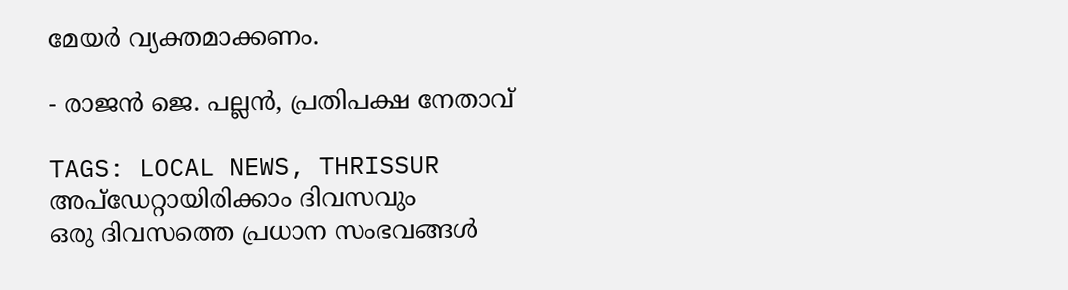മേയർ വ്യക്തമാക്കണം.

- രാജൻ ജെ. പല്ലൻ, പ്രതിപക്ഷ നേതാവ്

TAGS: LOCAL NEWS, THRISSUR
അപ്ഡേറ്റായിരിക്കാം ദിവസവും
ഒരു ദിവസത്തെ പ്രധാന സംഭവങ്ങൾ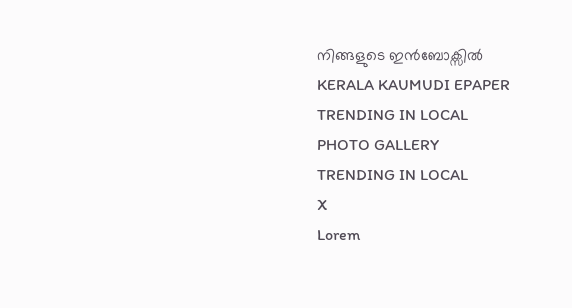നിങ്ങളുടെ ഇൻബോക്സിൽ
KERALA KAUMUDI EPAPER
TRENDING IN LOCAL
PHOTO GALLERY
TRENDING IN LOCAL
X
Lorem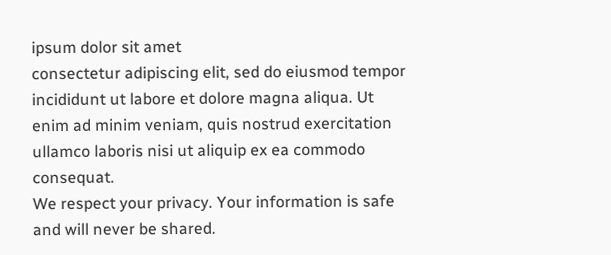ipsum dolor sit amet
consectetur adipiscing elit, sed do eiusmod tempor incididunt ut labore et dolore magna aliqua. Ut enim ad minim veniam, quis nostrud exercitation ullamco laboris nisi ut aliquip ex ea commodo consequat.
We respect your privacy. Your information is safe and will never be shared.